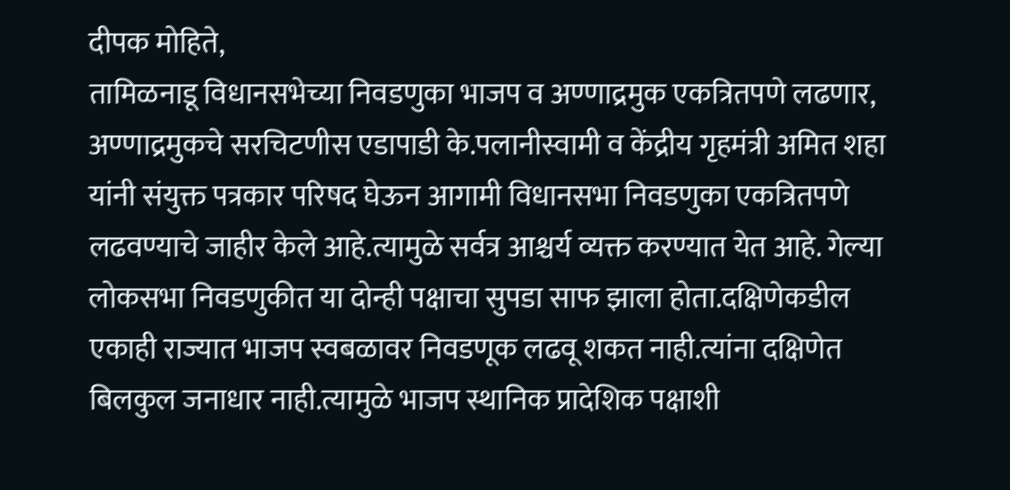दीपक मोहिते,
तामिळनाडू विधानसभेच्या निवडणुका भाजप व अण्णाद्रमुक एकत्रितपणे लढणार,
अण्णाद्रमुकचे सरचिटणीस एडापाडी के.पलानीस्वामी व केंद्रीय गृहमंत्री अमित शहा यांनी संयुक्त पत्रकार परिषद घेऊन आगामी विधानसभा निवडणुका एकत्रितपणे लढवण्याचे जाहीर केले आहे.त्यामुळे सर्वत्र आश्चर्य व्यक्त करण्यात येत आहे. गेल्या लोकसभा निवडणुकीत या दोन्ही पक्षाचा सुपडा साफ झाला होता.दक्षिणेकडील एकाही राज्यात भाजप स्वबळावर निवडणूक लढवू शकत नाही.त्यांना दक्षिणेत बिलकुल जनाधार नाही.त्यामुळे भाजप स्थानिक प्रादेशिक पक्षाशी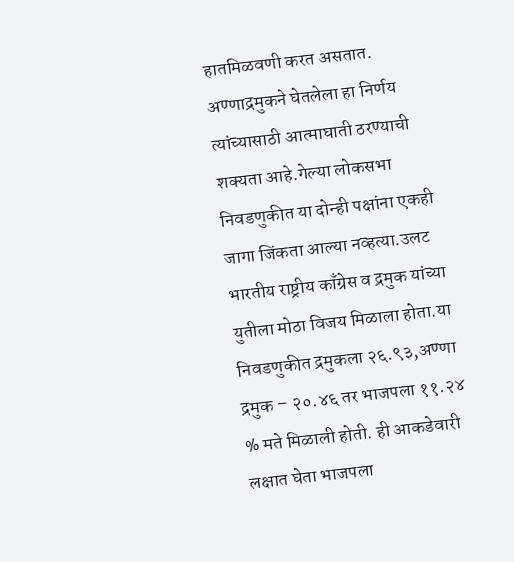हातमिळवणी करत असतात. अण्णाद्रमुकने घेतलेला हा निर्णय त्यांच्यासाठी आत्माघाती ठरण्याची शक्यता आहे.गेल्या लोकसभा निवडणुकीत या दोन्ही पक्षांना एकही जागा जिंकता आल्या नव्हत्या.उलट भारतीय राष्ट्रीय काँग्रेस व द्रमुक यांच्या युतीला मोठा विजय मिळाला होता.या निवडणुकीत द्रमुकला २६.९३,अण्णा द्रमुक – २०.४६ तर भाजपला ११.२४ % मते मिळाली होती. ही आकडेवारी लक्षात घेता भाजपला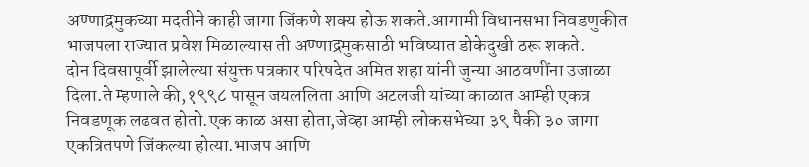अण्णाद्रमुकच्या मदतीने काही जागा जिंकणे शक्य होऊ शकते.आगामी विधानसभा निवडणुकीत भाजपला राज्यात प्रवेश मिळाल्यास ती अण्णाद्रमुकसाठी भविष्यात डोकेदुखी ठरू शकते.
दोन दिवसापूर्वी झालेल्या संयुक्त पत्रकार परिषदेत अमित शहा यांनी जुन्या आठवणींना उजाळा दिला.ते म्हणाले की,१९९८ पासून जयललिता आणि अटलजी यांच्या काळात आम्ही एकत्र निवडणूक लढवत होतो.एक काळ असा होता,जेव्हा आम्ही लोकसभेच्या ३९ पैकी ३० जागा एकत्रितपणे जिंकल्या होत्या.भाजप आणि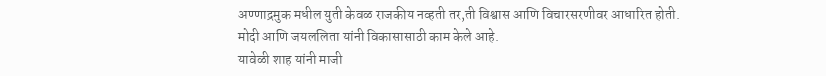अण्णाद्रमुक मधील युती केवळ राजकीय नव्हती तर,ती विश्वास आणि विचारसरणीवर आधारित होती.
मोदी आणि जयललिता यांनी विकासासाठी काम केले आहे.
यावेळी शाह यांनी माजी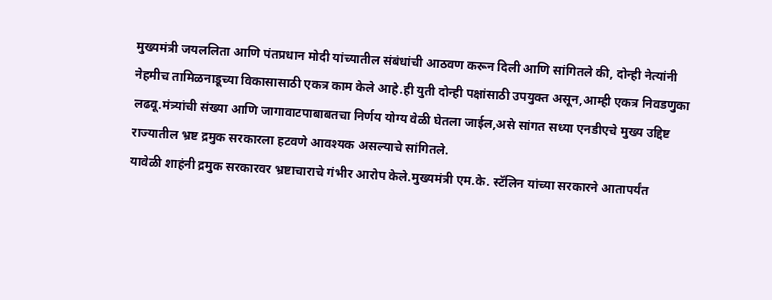मुख्यमंत्री जयललिता आणि पंतप्रधान मोदी यांच्यातील संबंधांची आठवण करून दिली आणि सांगितले की, दोन्ही नेत्यांनी नेहमीच तामिळनाडूच्या विकासासाठी एकत्र काम केले आहे.ही युती दोन्ही पक्षांसाठी उपयुक्त असून,आम्ही एकत्र निवडणुका लढवू.मंत्र्यांची संख्या आणि जागावाटपाबाबतचा निर्णय योग्य वेळी घेतला जाईल,असे सांगत सध्या एनडीएचे मुख्य उद्दिष्ट राज्यातील भ्रष्ट द्रमुक सरकारला हटवणे आवश्यक असल्याचे सांगितले.
यावेळी शाहंनी द्रमुक सरकारवर भ्रष्टाचाराचे गंभीर आरोप केले.मुख्यमंत्री एम.के. स्टॅलिन यांच्या सरकारने आतापर्यंत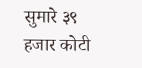सुमारे ३९ हजार कोटी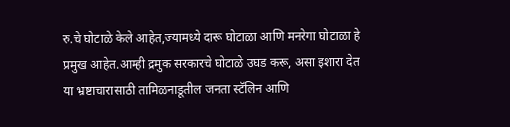रु.चे घोटाळे केले आहेत,ज्यामध्ये दारू घोटाळा आणि मनरेगा घोटाळा हे प्रमुख आहेत.आम्ही द्रमुक सरकारचे घोटाळे उघड करू, असा इशारा देत या भ्रष्टाचारासाठी तामिळनाडूतील जनता स्टॅलिन आणि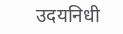उदयनिधी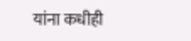यांना कधीही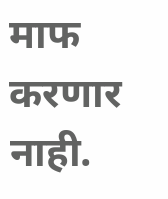माफ करणार नाही.